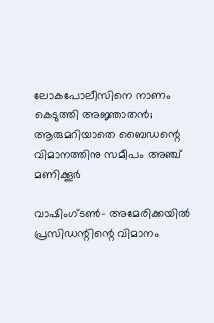ലോകപോലീസിനെ നാണം കെടുത്തി അജ്ഞാതന്‍; ആരുമറിയാതെ ബൈഡന്റെ വിമാനത്തിനു സമീപം അഞ്ച് മണിക്കൂര്‍

വാഷിംഗ്ടണ്‍- അമേരിക്കയില്‍ പ്രസിഡന്റിന്റെ വിമാനം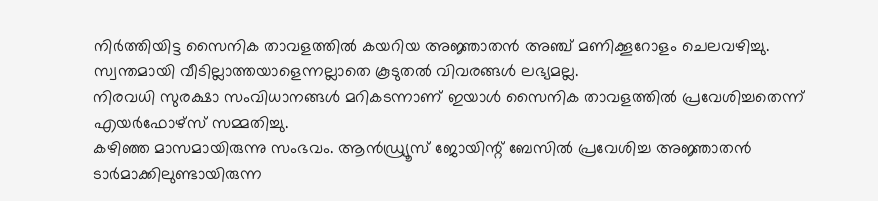നിര്‍ത്തിയിട്ട സൈനിക താവളത്തില്‍ കയറിയ അജ്ഞാതന്‍ അഞ്ച് മണിക്കൂറോളം ചെലവഴിച്ചു. സ്വന്തമായി വീടില്ലാത്തയാളെന്നല്ലാതെ കൂടുതല്‍ വിവരങ്ങള്‍ ലഭ്യമല്ല.
നിരവധി സുരക്ഷാ സംവിധാനങ്ങള്‍ മറികടന്നാണ് ഇയാള്‍ സൈനിക താവളത്തില്‍ പ്രവേശിച്ചതെന്ന് എയര്‍ഫോഴ്‌സ് സമ്മതിച്ചു.
കഴിഞ്ഞ മാസമായിരുന്നു സംഭവം. ആന്‍ഡ്ര്യൂസ് ജോയിന്റ് ബേസില്‍ പ്രവേശിച്ച അജ്ഞാതന്‍ ടാര്‍മാക്കിലുണ്ടായിരുന്ന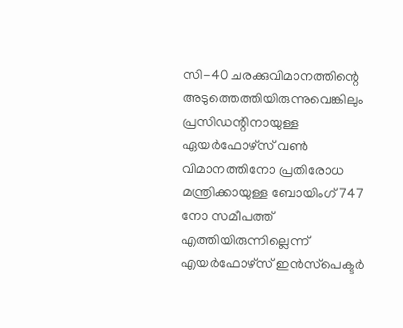സി-40 ചരക്കുവിമാനത്തിന്റെ അടുത്തെത്തിയിരുന്നുവെങ്കിലും പ്രസിഡന്റിനായുള്ള ഏയര്‍ഫോഴ്‌സ് വണ്‍ വിമാനത്തിനോ പ്രതിരോധ മന്ത്രിക്കായുള്ള ബോയിംഗ്747 നോ സമീപത്ത് എത്തിയിരുന്നില്ലെന്ന് എയര്‍ഫോഴ്‌സ് ഇന്‍സ്‌പെക്ടര്‍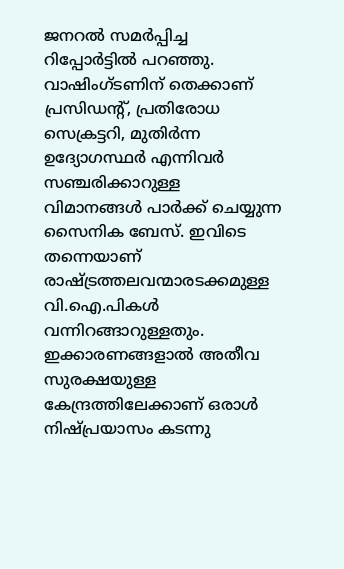ജനറല്‍ സമര്‍പ്പിച്ച റിപ്പോര്‍ട്ടില്‍ പറഞ്ഞു.
വാഷിംഗ്ടണിന് തെക്കാണ് പ്രസിഡന്റ്, പ്രതിരോധ സെക്രട്ടറി, മുതിര്‍ന്ന ഉദ്യോഗസ്ഥര്‍ എന്നിവര്‍ സഞ്ചരിക്കാറുള്ള വിമാനങ്ങള്‍ പാര്‍ക്ക് ചെയ്യുന്ന സൈനിക ബേസ്. ഇവിടെ തന്നെയാണ് രാഷ്ട്രത്തലവന്മാരടക്കമുള്ള വി.ഐ.പികള്‍ വന്നിറങ്ങാറുള്ളതും. ഇക്കാരണങ്ങളാല്‍ അതീവ സുരക്ഷയുള്ള കേന്ദ്രത്തിലേക്കാണ് ഒരാള്‍ നിഷ്പ്രയാസം കടന്നു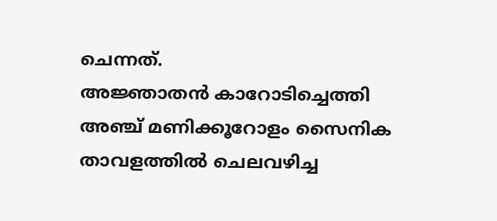ചെന്നത്.
അജ്ഞാതന്‍ കാറോടിച്ചെത്തി അഞ്ച് മണിക്കൂറോളം സൈനിക താവളത്തില്‍ ചെലവഴിച്ച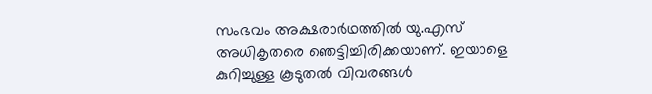സംഭവം അക്ഷരാര്‍ഥത്തില്‍ യു.എസ് അധികൃതരെ ഞെട്ടിച്ചിരിക്കയാണ്. ഇയാളെ കുറിച്ചുള്ള കൂടുതല്‍ വിവരങ്ങള്‍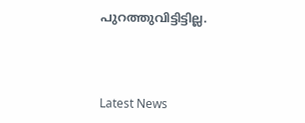പുറത്തുവിട്ടിട്ടില്ല.



Latest News